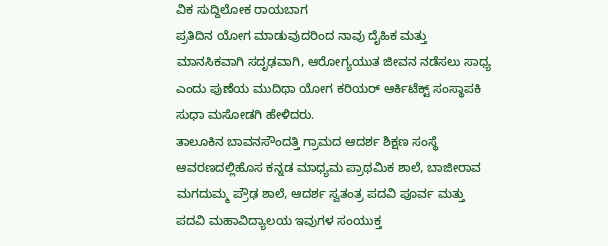ವಿಕ ಸುದ್ದಿಲೋಕ ರಾಯಬಾಗ
ಪ್ರತಿದಿನ ಯೋಗ ಮಾಡುವುದರಿಂದ ನಾವು ದೈಹಿಕ ಮತ್ತು ಮಾನಸಿಕವಾಗಿ ಸದೃಢವಾಗಿ, ಆರೋಗ್ಯಯುತ ಜೀವನ ನಡೆಸಲು ಸಾಧ್ಯ ಎಂದು ಪುಣೆಯ ಮುದಿಥಾ ಯೋಗ ಕರಿಯರ್ ಆರ್ಕಿಟೆಕ್ಟ್ ಸಂಸ್ಥಾಪಕಿ ಸುಧಾ ಮಸೋಡಗಿ ಹೇಳಿದರು.
ತಾಲೂಕಿನ ಬಾವನಸೌಂದತ್ತಿ ಗ್ರಾಮದ ಆದರ್ಶ ಶಿಕ್ಷಣ ಸಂಸ್ಥೆ ಆವರಣದಲ್ಲಿಹೊಸ ಕನ್ನಡ ಮಾಧ್ಯಮ ಪ್ರಾಥಮಿಕ ಶಾಲೆ, ಬಾಜೀರಾವ ಮಗದುಮ್ಮ ಪ್ರೌಢ ಶಾಲೆ, ಆದರ್ಶ ಸ್ವತಂತ್ರ ಪದವಿ ಪೂರ್ವ ಮತ್ತು ಪದವಿ ಮಹಾವಿದ್ಯಾಲಯ ಇವುಗಳ ಸಂಯುಕ್ತ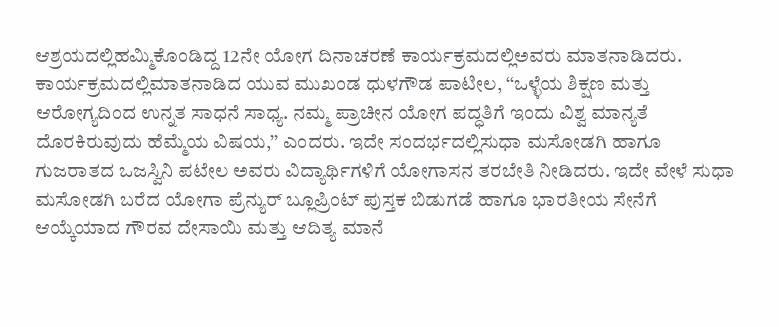ಆಶ್ರಯದಲ್ಲಿಹಮ್ಮಿಕೊಂಡಿದ್ದ 12ನೇ ಯೋಗ ದಿನಾಚರಣೆ ಕಾರ್ಯಕ್ರಮದಲ್ಲಿಅವರು ಮಾತನಾಡಿದರು.
ಕಾರ್ಯಕ್ರಮದಲ್ಲಿಮಾತನಾಡಿದ ಯುವ ಮುಖಂಡ ಧುಳಗೌಡ ಪಾಟೀಲ, ‘‘ಒಳ್ಳೆಯ ಶಿಕ್ಷಣ ಮತ್ತು ಆರೋಗ್ಯದಿಂದ ಉನ್ನತ ಸಾಧನೆ ಸಾಧ್ಯ. ನಮ್ಮ ಪ್ರಾಚೀನ ಯೋಗ ಪದ್ಧತಿಗೆ ಇಂದು ವಿಶ್ವ ಮಾನ್ಯತೆ ದೊರಕಿರುವುದು ಹೆಮ್ಮೆಯ ವಿಷಯ,’’ ಎಂದರು. ಇದೇ ಸಂದರ್ಭದಲ್ಲಿಸುಧಾ ಮಸೋಡಗಿ ಹಾಗೂ ಗುಜರಾತದ ಒಜಸ್ವಿನಿ ಪಟೇಲ ಅವರು ವಿದ್ಯಾರ್ಥಿಗಳಿಗೆ ಯೋಗಾಸನ ತರಬೇತಿ ನೀಡಿದರು. ಇದೇ ವೇಳೆ ಸುಧಾ ಮಸೋಡಗಿ ಬರೆದ ಯೋಗಾ ಪ್ರೆನ್ಯುರ್ ಬ್ಲೂಪ್ರಿಂಟ್ ಪುಸ್ತಕ ಬಿಡುಗಡೆ ಹಾಗೂ ಭಾರತೀಯ ಸೇನೆಗೆ ಆಯ್ಕೆಯಾದ ಗೌರವ ದೇಸಾಯಿ ಮತ್ತು ಆದಿತ್ಯ ಮಾನೆ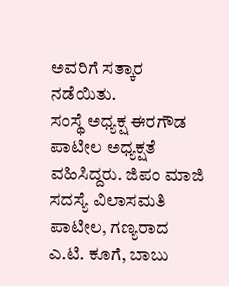ಅವರಿಗೆ ಸತ್ಕಾರ ನಡೆಯಿತು.
ಸಂಸ್ಥೆ ಅಧ್ಯಕ್ಷ ಈರಗೌಡ ಪಾಟೀಲ ಅಧ್ಯಕ್ಷತೆ ವಹಿಸಿದ್ದರು. ಜಿಪಂ ಮಾಜಿ ಸದಸ್ಯೆ ವಿಲಾಸಮತಿ ಪಾಟೀಲ, ಗಣ್ಯರಾದ ಎ.ಟಿ. ಕೂಗೆ, ಬಾಬು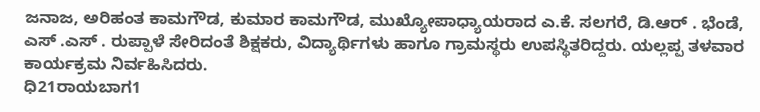ಜನಾಜ, ಅರಿಹಂತ ಕಾಮಗೌಡ, ಕುಮಾರ ಕಾಮಗೌಡ, ಮುಖ್ಯೋಪಾಧ್ಯಾಯರಾದ ಎ.ಕೆ. ಸಲಗರೆ, ಡಿ.ಆರ್ . ಭೆಂಡೆ, ಎಸ್ .ಎಸ್ . ರುಪ್ಪಾಳೆ ಸೇರಿದಂತೆ ಶಿಕ್ಷಕರು, ವಿದ್ಯಾರ್ಥಿಗಳು ಹಾಗೂ ಗ್ರಾಮಸ್ಥರು ಉಪಸ್ಥಿತರಿದ್ದರು. ಯಲ್ಲಪ್ಪ ತಳವಾರ ಕಾರ್ಯಕ್ರಮ ನಿರ್ವಹಿಸಿದರು.
ಧಿ21ರಾಯಬಾಗ1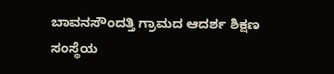ಬಾವನಸೌಂದತ್ತಿ ಗ್ರಾಮದ ಆದರ್ಶ ಶಿಕ್ಷಣ ಸಂಸ್ಥೆಯ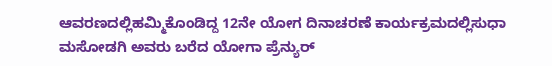ಆವರಣದಲ್ಲಿಹಮ್ಮಿಕೊಂಡಿದ್ದ 12ನೇ ಯೋಗ ದಿನಾಚರಣೆ ಕಾರ್ಯಕ್ರಮದಲ್ಲಿಸುಧಾ ಮಸೋಡಗಿ ಅವರು ಬರೆದ ಯೋಗಾ ಪ್ರೆನ್ಯುರ್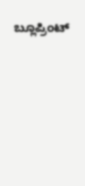ಬ್ಲೂಪ್ರಿಂಟ್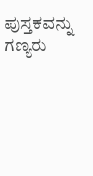ಪುಸ್ತಕವನ್ನು ಗಣ್ಯರು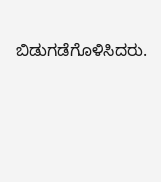ಬಿಡುಗಡೆಗೊಳಿಸಿದರು.